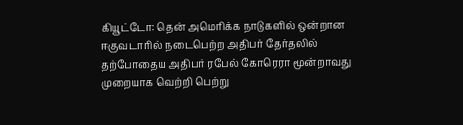கியூட்டோ: தென் அமெரிக்க நாடுகளில் ஒன்றான ஈகுவடாரில் நடைபெற்ற அதிபர் தேர்தலில் தற்போதைய அதிபர் ரபேல் கோரெரா மூன்றாவது முறையாக வெற்றி பெற்று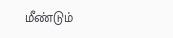மீண்டும்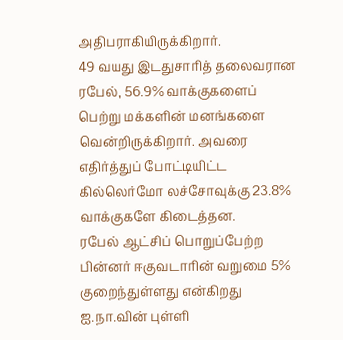அதிபராகியிருக்கிறார்.
49 வயது இடதுசாரித் தலைவரான ரபேல், 56.9% வாக்குகளைப் பெற்று மக்களின் மனங்களை வென்றிருக்கிறார். அவரை எதிர்த்துப் போட்டியிட்ட கில்லெர்மோ லச்சோவுக்கு 23.8% வாக்குகளே கிடைத்தன.
ரபேல் ஆட்சிப் பொறுப்பேற்ற பின்னர் ஈகுவடாரின் வறுமை 5% குறைந்துள்ளது என்கிறது ஐ.நா.வின் புள்ளி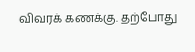விவரக் கணக்கு. தற்போது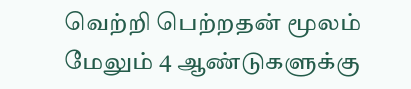வெற்றி பெற்றதன் மூலம் மேலும் 4 ஆண்டுகளுக்கு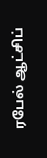ரபேல் ஆட்சிப்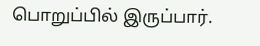பொறுப்பில் இருப்பார்.